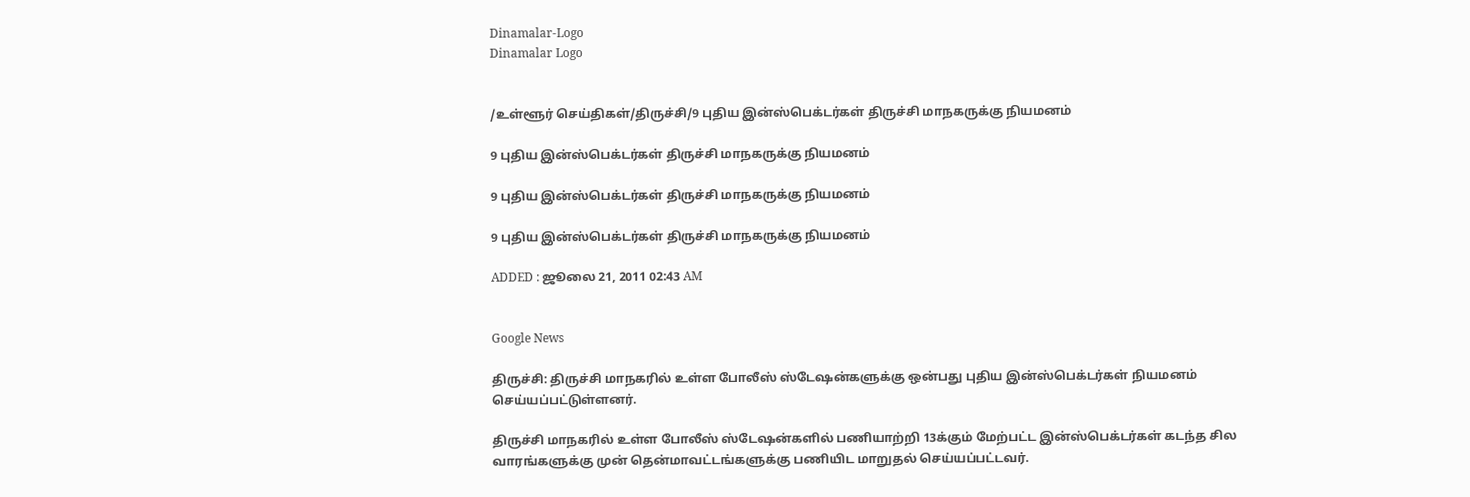Dinamalar-Logo
Dinamalar Logo


/உள்ளூர் செய்திகள்/திருச்சி/9 புதிய இன்ஸ்பெக்டர்கள் திருச்சி மாநகருக்கு நியமனம்

9 புதிய இன்ஸ்பெக்டர்கள் திருச்சி மாநகருக்கு நியமனம்

9 புதிய இன்ஸ்பெக்டர்கள் திருச்சி மாநகருக்கு நியமனம்

9 புதிய இன்ஸ்பெக்டர்கள் திருச்சி மாநகருக்கு நியமனம்

ADDED : ஜூலை 21, 2011 02:43 AM


Google News

திருச்சி: திருச்சி மாநகரில் உள்ள போலீஸ் ஸ்டேஷன்களுக்கு ஒன்பது புதிய இன்ஸ்பெக்டர்கள் நியமனம் செய்யப்பட்டுள்ளனர்.

திருச்சி மாநகரில் உள்ள போலீஸ் ஸ்டேஷன்களில் பணியாற்றி 13க்கும் மேற்பட்ட இன்ஸ்பெக்டர்கள் கடந்த சில வாரங்களுக்கு முன் தென்மாவட்டங்களுக்கு பணியிட மாறுதல் செய்யப்பட்டவர்.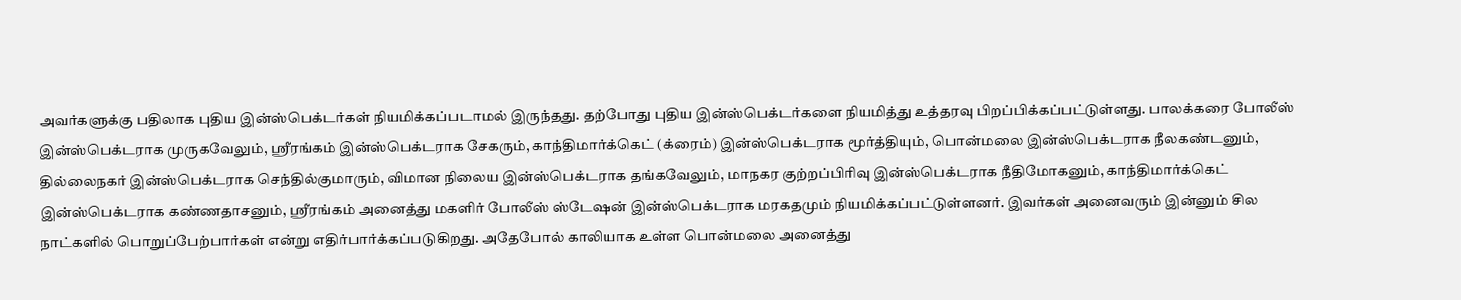அவர்களுக்கு பதிலாக புதிய இன்ஸ்பெக்டர்கள் நியமிக்கப்படாமல் இருந்தது. தற்போது புதிய இன்ஸ்பெக்டர்களை நியமித்து உத்தரவு பிறப்பிக்கப்பட்டுள்ளது. பாலக்கரை போலீஸ் இன்ஸ்பெக்டராக முருகவேலும், ஸ்ரீரங்கம் இன்ஸ்பெக்டராக சேகரும், காந்திமார்க்கெட் (க்ரைம்) இன்ஸ்பெக்டராக மூர்த்தியும், பொன்மலை இன்ஸ்பெக்டராக நீலகண்டனும், தில்லைநகர் இன்ஸ்பெக்டராக செந்தில்குமாரும், விமான நிலைய இன்ஸ்பெக்டராக தங்கவேலும், மாநகர குற்றப்பிரிவு இன்ஸ்பெக்டராக நீதிமோகனும், காந்திமார்க்கெட் இன்ஸ்பெக்டராக கண்ணதாசனும், ஸ்ரீரங்கம் அனைத்து மகளிர் போலீஸ் ஸ்டேஷன் இன்ஸ்பெக்டராக மரகதமும் நியமிக்கப்பட்டுள்ளனர். இவர்கள் அனைவரும் இன்னும் சில நாட்களில் பொறுப்பேற்பார்கள் என்று எதிர்பார்க்கப்படுகிறது. அதேபோல் காலியாக உள்ள பொன்மலை அனைத்து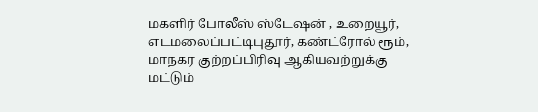மகளிர் போலீஸ் ஸ்டேஷன் , உறையூர், எடமலைப்பட்டிபுதூர், கண்ட்ரோல் ரூம், மாநகர குற்றப்பிரிவு ஆகியவற்றுக்கு மட்டும்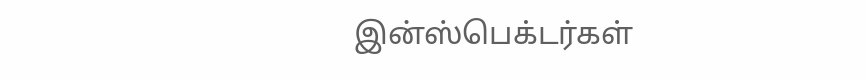இன்ஸ்பெக்டர்கள்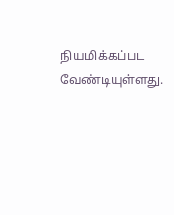நியமிக்கப்பட வேண்டியுள்ளது.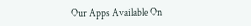Our Apps Available On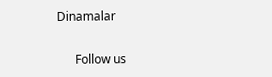Dinamalar

      Follow us